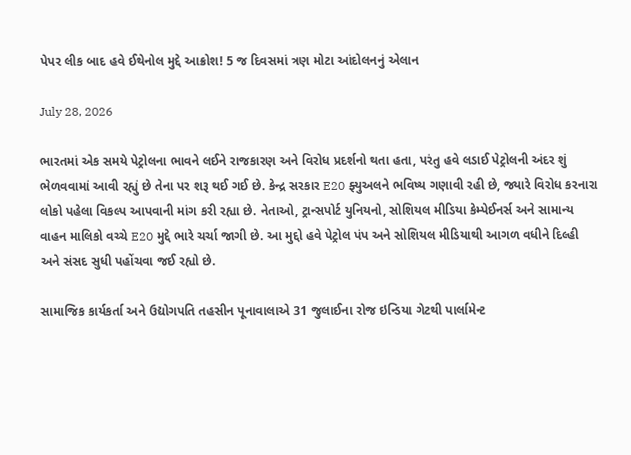પેપર લીક બાદ હવે ઈથેનોલ મુદ્દે આક્રોશ! 5 જ દિવસમાં ત્રણ મોટા આંદોલનનું એલાન

July 28, 2026

ભારતમાં એક સમયે પેટ્રોલના ભાવને લઈને રાજકારણ અને વિરોધ પ્રદર્શનો થતા હતા, પરંતુ હવે લડાઈ પેટ્રોલની અંદર શું ભેળવવામાં આવી રહ્યું છે તેના પર શરૂ થઈ ગઈ છે. કેન્દ્ર સરકાર E20 ફ્યુઅલને ભવિષ્ય ગણાવી રહી છે, જ્યારે વિરોધ કરનારા લોકો પહેલા વિકલ્પ આપવાની માંગ કરી રહ્યા છે. નેતાઓ, ટ્રાન્સપોર્ટ યુનિયનો, સોશિયલ મીડિયા કેમ્પેઈનર્સ અને સામાન્ય વાહન માલિકો વચ્ચે E20 મુદ્દે ભારે ચર્ચા જાગી છે. આ મુદ્દો હવે પેટ્રોલ પંપ અને સોશિયલ મીડિયાથી આગળ વધીને દિલ્હી અને સંસદ સુધી પહોંચવા જઈ રહ્યો છે.

સામાજિક કાર્યકર્તા અને ઉદ્યોગપતિ તહસીન પૂનાવાલાએ 31 જુલાઈના રોજ ઇન્ડિયા ગેટથી પાર્લામેન્ટ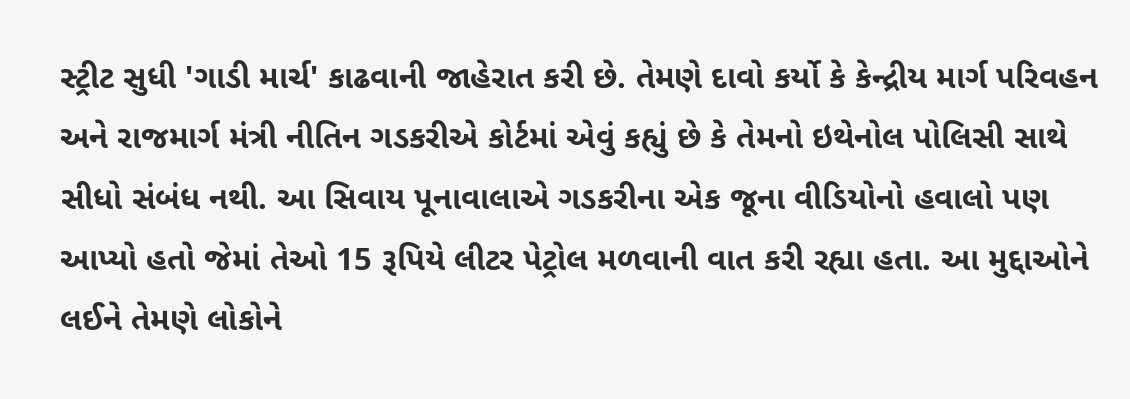સ્ટ્રીટ સુધી 'ગાડી માર્ચ' કાઢવાની જાહેરાત કરી છે. તેમણે દાવો કર્યો કે કેન્દ્રીય માર્ગ પરિવહન અને રાજમાર્ગ મંત્રી નીતિન ગડકરીએ કોર્ટમાં એવું કહ્યું છે કે તેમનો ઇથેનોલ પોલિસી સાથે સીધો સંબંધ નથી. આ સિવાય પૂનાવાલાએ ગડકરીના એક જૂના વીડિયોનો હવાલો પણ આપ્યો હતો જેમાં તેઓ 15 રૂપિયે લીટર પેટ્રોલ મળવાની વાત કરી રહ્યા હતા. આ મુદ્દાઓને લઈને તેમણે લોકોને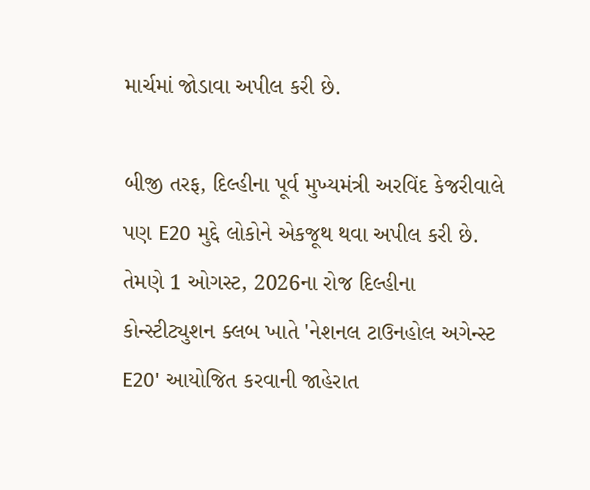માર્ચમાં જોડાવા અપીલ કરી છે.

બીજી તરફ, દિલ્હીના પૂર્વ મુખ્યમંત્રી અરવિંદ કેજરીવાલે પણ E20 મુદ્દે લોકોને એકજૂથ થવા અપીલ કરી છે. તેમણે 1 ઓગસ્ટ, 2026ના રોજ દિલ્હીના કોન્સ્ટીટ્યુશન ક્લબ ખાતે 'નેશનલ ટાઉનહોલ અગેન્સ્ટ E20' આયોજિત કરવાની જાહેરાત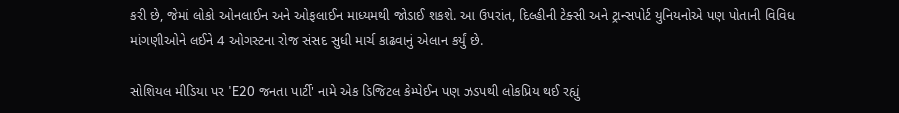કરી છે, જેમાં લોકો ઓનલાઈન અને ઓફલાઈન માધ્યમથી જોડાઈ શકશે. આ ઉપરાંત, દિલ્હીની ટેક્સી અને ટ્રાન્સપોર્ટ યુનિયનોએ પણ પોતાની વિવિધ માંગણીઓને લઈને 4 ઓગસ્ટના રોજ સંસદ સુધી માર્ચ કાઢવાનું એલાન કર્યું છે.

સોશિયલ મીડિયા પર 'E20 જનતા પાર્ટી' નામે એક ડિજિટલ કેમ્પેઈન પણ ઝડપથી લોકપ્રિય થઈ રહ્યું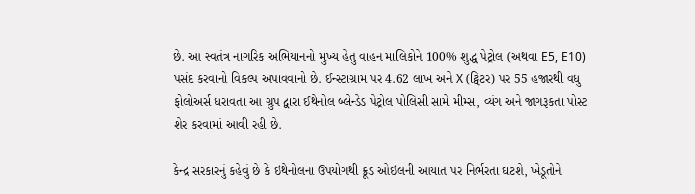છે. આ સ્વતંત્ર નાગરિક અભિયાનનો મુખ્ય હેતુ વાહન માલિકોને 100% શુદ્ધ પેટ્રોલ (અથવા E5, E10) પસંદ કરવાનો વિકલ્પ અપાવવાનો છે. ઈન્સ્ટાગ્રામ પર 4.62 લાખ અને X (ટ્વિટર) પર 55 હજારથી વધુ ફોલોઅર્સ ધરાવતા આ ગ્રુપ દ્વારા ઈથેનોલ બ્લેન્ડેડ પેટ્રોલ પોલિસી સામે મીમ્સ, વ્યંગ અને જાગરૂકતા પોસ્ટ શેર કરવામાં આવી રહી છે.

કેન્દ્ર સરકારનું કહેવું છે કે ઇથેનોલના ઉપયોગથી ક્રૂડ ઓઇલની આયાત પર નિર્ભરતા ઘટશે, ખેડૂતોને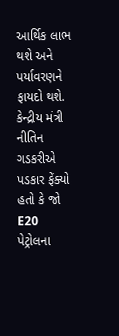આર્થિક લાભ થશે અને પર્યાવરણને ફાયદો થશે. કેન્દ્રીય મંત્રી નીતિન ગડકરીએ પડકાર ફેંક્યો હતો કે જો E20 પેટ્રોલના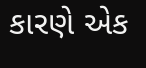કારણે એક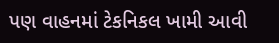પણ વાહનમાં ટેકનિકલ ખામી આવી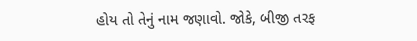હોય તો તેનું નામ જણાવો. જોકે, બીજી તરફ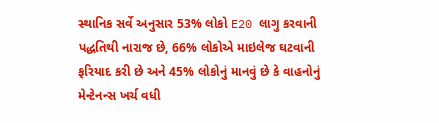સ્થાનિક સર્વે અનુસાર 53% લોકો E20 લાગુ કરવાની પદ્ધતિથી નારાજ છે, 66% લોકોએ માઇલેજ ઘટવાની ફરિયાદ કરી છે અને 45% લોકોનું માનવું છે કે વાહનોનું મેન્ટેનન્સ ખર્ચ વધી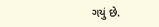ગયું છે.